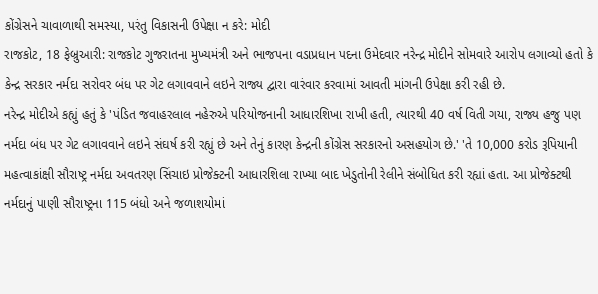કોંગ્રેસને ચાવાળાથી સમસ્યા, પરંતુ વિકાસની ઉપેક્ષા ન કરે: મોદી
રાજકોટ, 18 ફેબ્રુઆરી: રાજકોટ ગુજરાતના મુખ્યમંત્રી અને ભાજપના વડાપ્રધાન પદના ઉમેદવાર નરેન્દ્ર મોદીને સોમવારે આરોપ લગાવ્યો હતો કે કેન્દ્ર સરકાર નર્મદા સરોવર બંધ પર ગેટ લગાવવાને લઇને રાજ્ય દ્વારા વારંવાર કરવામાં આવતી માંગની ઉપેક્ષા કરી રહી છે.
નરેન્દ્ર મોદીએ કહ્યું હતું કે 'પંડિત જવાહરલાલ નહેરુએ પરિયોજનાની આધારશિખા રાખી હતી, ત્યારથી 40 વર્ષ વિતી ગયા, રાજ્ય હજુ પણ નર્મદા બંધ પર ગેટ લગાવવાને લઇને સંઘર્ષ કરી રહ્યું છે અને તેનું કારણ કેન્દ્રની કોંગ્રેસ સરકારનો અસહયોગ છે.' 'તે 10,000 કરોડ રૂપિયાની મહત્વાકાંક્ષી સૌરાષ્ટ્ર નર્મદા અવતરણ સિંચાઇ પ્રોજેક્ટની આધારશિલા રાખ્યા બાદ ખેડુતોની રેલીને સંબોધિત કરી રહ્યાં હતા. આ પ્રોજેક્ટથી નર્મદાનું પાણી સૌરાષ્ટ્રના 115 બંધો અને જળાશયોમાં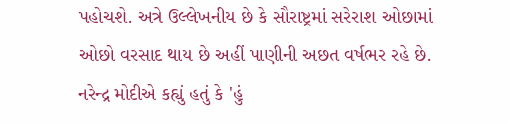પહોચશે. અત્રે ઉલ્લેખનીય છે કે સૌરાષ્ટ્રમાં સરેરાશ ઓછામાં ઓછો વરસાદ થાય છે અહીં પાણીની અછત વર્ષભર રહે છે.
નરેન્દ્ર મોદીએ કહ્યું હતું કે 'હું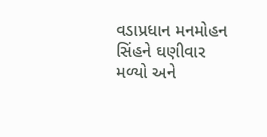વડાપ્રધાન મનમોહન સિંહને ઘણીવાર મળ્યો અને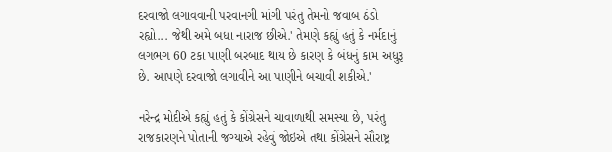દરવાજો લગાવવાની પરવાનગી માંગી પરંતુ તેમનો જવાબ ઠંડો રહ્યો... જેથી અમે બધા નારાજ છીએ.' તેમણે કહ્યું હતું કે નર્મદાનું લગભગ 60 ટકા પાણી બરબાદ થાય છે કારણ કે બંધનું કામ અધુરૂ છે. આપણે દરવાજો લગાવીને આ પાણીને બચાવી શકીએ.'

નરેન્દ્ર મોદીએ કહ્યું હતું કે કોંગ્રેસને ચાવાળાથી સમસ્યા છે, પરંતુ રાજકારણને પોતાની જગ્યાએ રહેવું જોઇએ તથા કોંગ્રેસને સૌરાષ્ટ્ર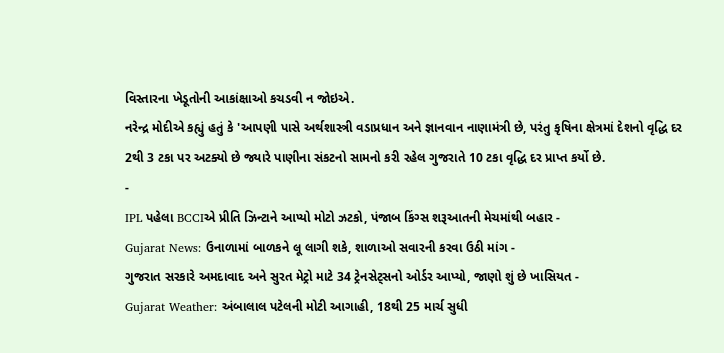વિસ્તારના ખેડૂતોની આકાંક્ષાઓ કચડવી ન જોઇએ.
નરેન્દ્ર મોદીએ કહ્યું હતું કે 'આપણી પાસે અર્થશાસ્ત્રી વડાપ્રધાન અને જ્ઞાનવાન નાણામંત્રી છે, પરંતુ કૃષિના ક્ષેત્રમાં દેશનો વૃદ્ધિ દર 2થી 3 ટકા પર અટક્યો છે જ્યારે પાણીના સંકટનો સામનો કરી રહેલ ગુજરાતે 10 ટકા વૃદ્ધિ દર પ્રાપ્ત કર્યો છે.
-
IPL પહેલા BCCIએ પ્રીતિ ઝિન્ટાને આપ્યો મોટો ઝટકો, પંજાબ કિંગ્સ શરૂઆતની મેચમાંથી બહાર -
Gujarat News: ઉનાળામાં બાળકને લૂ લાગી શકે, શાળાઓ સવારની કરવા ઉઠી માંગ -
ગુજરાત સરકારે અમદાવાદ અને સુરત મેટ્રો માટે 34 ટ્રેનસેટ્સનો ઓર્ડર આપ્યો, જાણો શું છે ખાસિયત -
Gujarat Weather: અંબાલાલ પટેલની મોટી આગાહી, 18થી 25 માર્ચ સુધી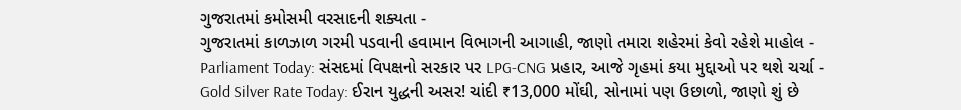ગુજરાતમાં કમોસમી વરસાદની શક્યતા -
ગુજરાતમાં કાળઝાળ ગરમી પડવાની હવામાન વિભાગની આગાહી, જાણો તમારા શહેરમાં કેવો રહેશે માહોલ -
Parliament Today: સંસદમાં વિપક્ષનો સરકાર પર LPG-CNG પ્રહાર, આજે ગૃહમાં કયા મુદ્દાઓ પર થશે ચર્ચા -
Gold Silver Rate Today: ઈરાન યુદ્ધની અસર! ચાંદી ₹13,000 મોંઘી, સોનામાં પણ ઉછાળો, જાણો શું છે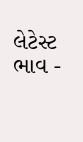લેટેસ્ટ ભાવ -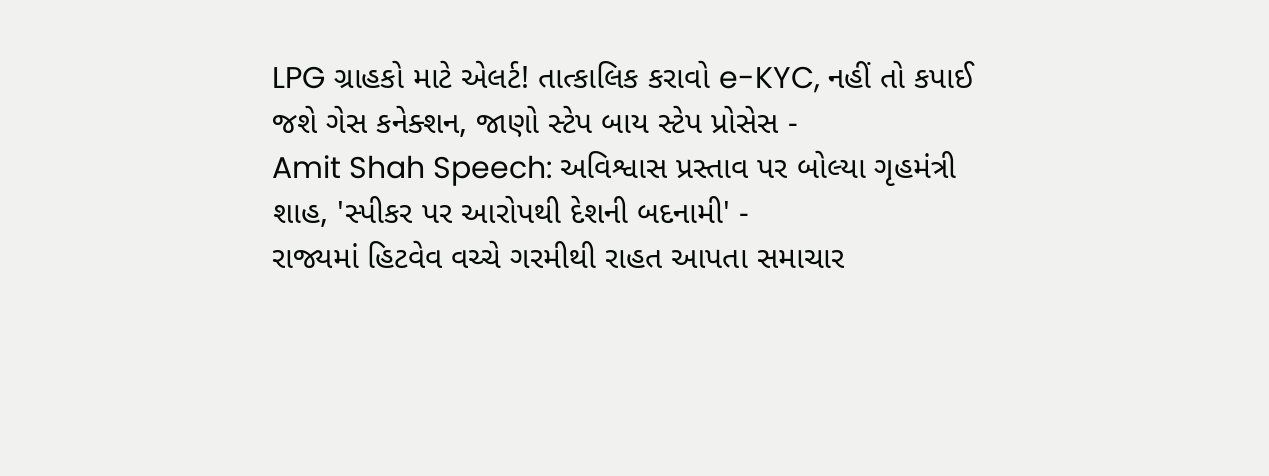LPG ગ્રાહકો માટે એલર્ટ! તાત્કાલિક કરાવો e-KYC, નહીં તો કપાઈ જશે ગેસ કનેક્શન, જાણો સ્ટેપ બાય સ્ટેપ પ્રોસેસ -
Amit Shah Speech: અવિશ્વાસ પ્રસ્તાવ પર બોલ્યા ગૃહમંત્રી શાહ, 'સ્પીકર પર આરોપથી દેશની બદનામી' -
રાજ્યમાં હિટવેવ વચ્ચે ગરમીથી રાહત આપતા સમાચાર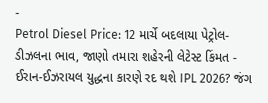-
Petrol Diesel Price: 12 માર્ચે બદલાયા પેટ્રોલ-ડીઝલના ભાવ, જાણો તમારા શહેરની લેટેસ્ટ કિંમત -
ઈરાન-ઈઝરાયલ યુદ્ધના કારણે રદ થશે IPL 2026? જંગ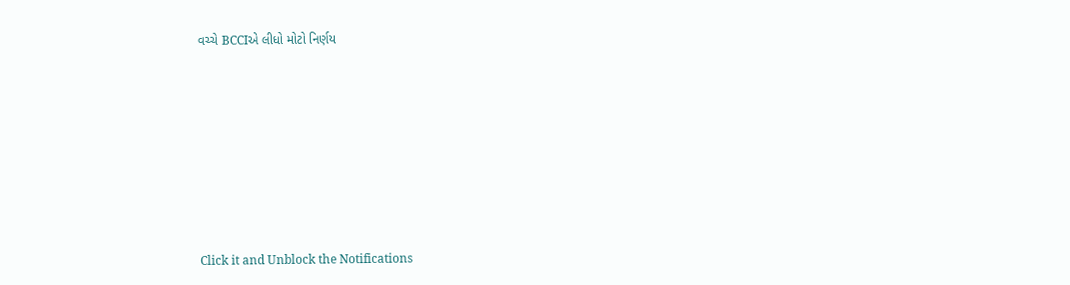વચ્ચે BCCIએ લીધો મોટો નિર્ણય











Click it and Unblock the Notifications